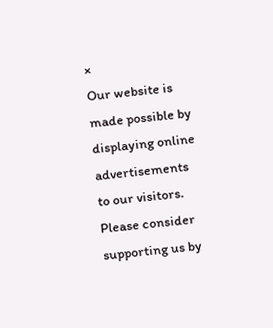×
Our website is made possible by displaying online advertisements to our visitors. Please consider supporting us by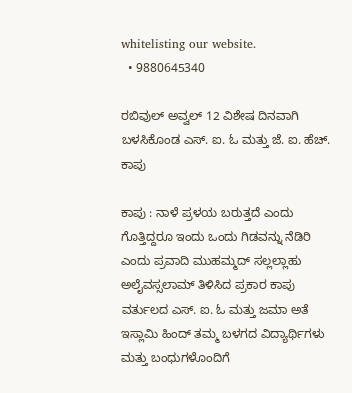whitelisting our website.
  • 9880645340

ರಬಿವುಲ್ ಅವ್ವಲ್ 12 ವಿಶೇಷ ದಿನವಾಗಿ ಬಳಸಿಕೊಂಡ ಎಸ್. ಐ. ಓ ಮತ್ತು ಜೆ. ಐ. ಹೆಚ್. ಕಾಪು

ಕಾಪು : ನಾಳೆ ಪ್ರಳಯ ಬರುತ್ತದೆ ಎಂದು ಗೊತ್ತಿದ್ದರೂ ಇಂದು ಒಂದು ಗಿಡವನ್ನು ನೆಡಿರಿ ಎಂದು ಪ್ರವಾದಿ ಮುಹಮ್ಮದ್ ಸಲ್ಲಲ್ಲಾಹು ಅಲೈವಸ್ಸಲಾಮ್ ತಿಳಿಸಿದ ಪ್ರಕಾರ ಕಾಪು ವರ್ತುಲದ ಎಸ್. ಐ. ಓ ಮತ್ತು ಜಮಾ ಅತೆ ಇಸ್ಲಾಮಿ ಹಿಂದ್ ತಮ್ಮ ಬಳಗದ ವಿದ್ಯಾರ್ಥಿಗಳು ಮತ್ತು ಬಂಧುಗಳೊಂದಿಗೆ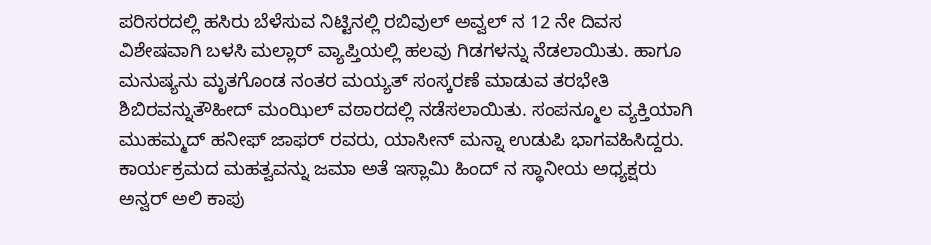ಪರಿಸರದಲ್ಲಿ ಹಸಿರು ಬೆಳೆಸುವ ನಿಟ್ಟಿನಲ್ಲಿ ರಬಿವುಲ್ ಅವ್ವಲ್ ನ 12 ನೇ ದಿವಸ ವಿಶೇಷವಾಗಿ ಬಳಸಿ ಮಲ್ಲಾರ್ ವ್ಯಾಪ್ತಿಯಲ್ಲಿ ಹಲವು ಗಿಡಗಳನ್ನು ನೆಡಲಾಯಿತು. ಹಾಗೂ ಮನುಷ್ಯನು ಮೃತಗೊಂಡ ನಂತರ ಮಯ್ಯತ್ ಸಂಸ್ಕರಣೆ ಮಾಡುವ ತರಭೇತಿ ಶಿಬಿರವನ್ನುತೌಹೀದ್ ಮಂಝಿಲ್ ವಠಾರದಲ್ಲಿ ನಡೆಸಲಾಯಿತು. ಸಂಪನ್ಮೂಲ ವ್ಯಕ್ತಿಯಾಗಿ ಮುಹಮ್ಮದ್ ಹನೀಫ್ ಜಾಫರ್ ರವರು, ಯಾಸೀನ್ ಮನ್ನಾ ಉಡುಪಿ ಭಾಗವಹಿಸಿದ್ದರು. ಕಾರ್ಯಕ್ರಮದ ಮಹತ್ವವನ್ನು ಜಮಾ ಅತೆ ಇಸ್ಲಾಮಿ ಹಿಂದ್ ನ ಸ್ಥಾನೀಯ ಅಧ್ಯಕ್ಷರು ಅನ್ವರ್ ಅಲಿ ಕಾಪು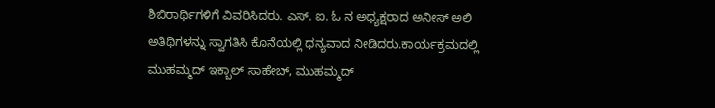ಶಿಬಿರಾರ್ಥಿಗಳಿಗೆ ವಿವರಿಸಿದರು. ಎಸ್. ಐ. ಓ ನ ಅಧ್ಯಕ್ಷರಾದ ಅನೀಸ್ ಅಲಿ ಅತಿಥಿಗಳನ್ನು ಸ್ವಾಗತಿಸಿ ಕೊನೆಯಲ್ಲಿ ಧನ್ಯವಾದ ನೀಡಿದರು.ಕಾರ್ಯಕ್ರಮದಲ್ಲಿ ಮುಹಮ್ಮದ್ ಇಕ್ಬಾಲ್ ಸಾಹೇಬ್, ಮುಹಮ್ಮದ್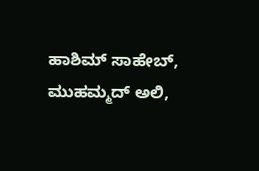ಹಾಶಿಮ್ ಸಾಹೇಬ್, ಮುಹಮ್ಮದ್ ಅಲಿ,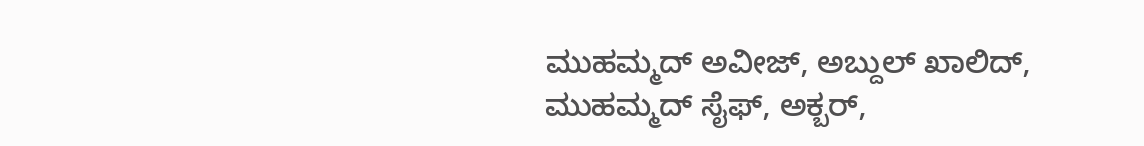ಮುಹಮ್ಮದ್ ಅವೀಜ್, ಅಬ್ದುಲ್ ಖಾಲಿದ್, ಮುಹಮ್ಮದ್ ಸೈಫ್, ಅಕ್ಬರ್,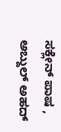ಸಕ್ಲೇನ್ ಪಾಷ , ಅಬ್ದುಲ್ ಅಹದ್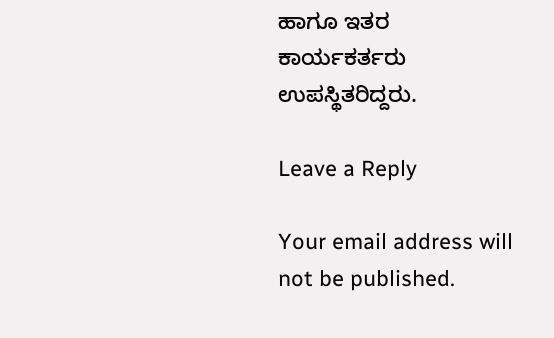ಹಾಗೂ ಇತರ ಕಾರ್ಯಕರ್ತರು ಉಪಸ್ಥಿತರಿದ್ದರು.

Leave a Reply

Your email address will not be published.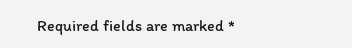Required fields are marked *